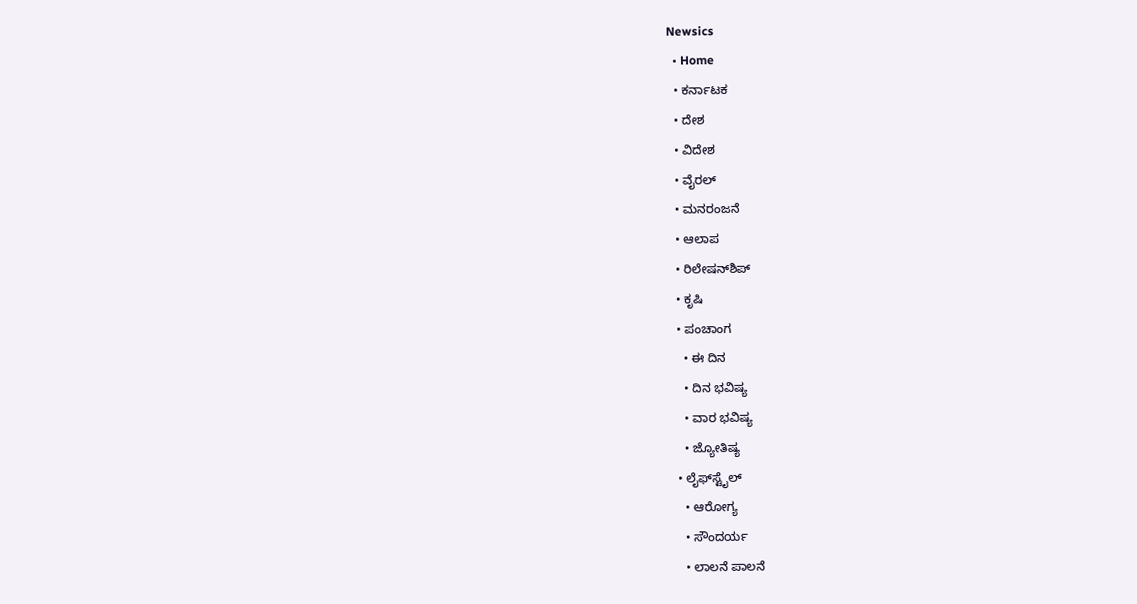Newsics
  • Home
  • ಕರ್ನಾಟಕ
  • ದೇಶ
  • ವಿದೇಶ
  • ವೈರಲ್
  • ಮನರಂಜನೆ
  • ಆಲಾಪ
  • ರಿಲೇಷನ್‌ಶಿಪ್
  • ಕೃಷಿ
  • ಪಂಚಾಂಗ
    • ಈ ದಿನ
    • ದಿನ ಭವಿಷ್ಯ
    • ವಾರ ಭವಿಷ್ಯ
    • ಜ್ಯೋತಿಷ್ಯ
  • ಲೈಫ್‌ಸ್ಟೈಲ್
    • ಆರೋಗ್ಯ
    • ಸೌಂದರ್ಯ
    • ಲಾಲನೆ ಪಾಲನೆ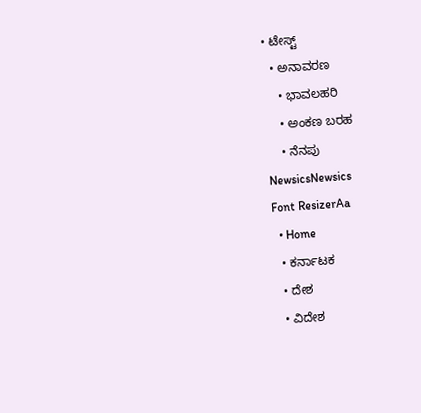• ಟೇಸ್ಟ್
  • ಅನಾವರಣ
    • ಭಾವಲಹರಿ
    • ಅಂಕಣ ಬರಹ
    • ನೆನಪು
NewsicsNewsics
Font ResizerAa
  • Home
  • ಕರ್ನಾಟಕ
  • ದೇಶ
  • ವಿದೇಶ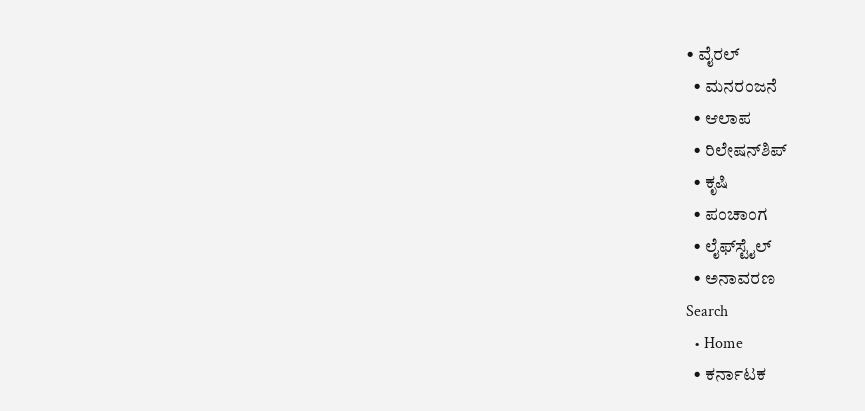• ವೈರಲ್
  • ಮನರಂಜನೆ
  • ಆಲಾಪ
  • ರಿಲೇಷನ್‌ಶಿಪ್
  • ಕೃಷಿ
  • ಪಂಚಾಂಗ
  • ಲೈಫ್‌ಸ್ಟೈಲ್
  • ಅನಾವರಣ
Search
  • Home
  • ಕರ್ನಾಟಕ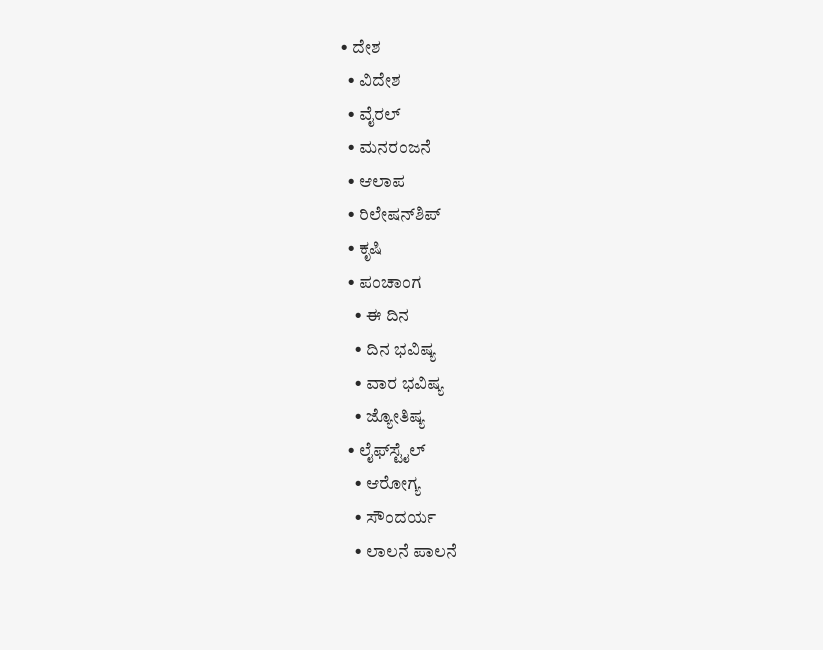• ದೇಶ
  • ವಿದೇಶ
  • ವೈರಲ್
  • ಮನರಂಜನೆ
  • ಆಲಾಪ
  • ರಿಲೇಷನ್‌ಶಿಪ್
  • ಕೃಷಿ
  • ಪಂಚಾಂಗ
    • ಈ ದಿನ
    • ದಿನ ಭವಿಷ್ಯ
    • ವಾರ ಭವಿಷ್ಯ
    • ಜ್ಯೋತಿಷ್ಯ
  • ಲೈಫ್‌ಸ್ಟೈಲ್
    • ಆರೋಗ್ಯ
    • ಸೌಂದರ್ಯ
    • ಲಾಲನೆ ಪಾಲನೆ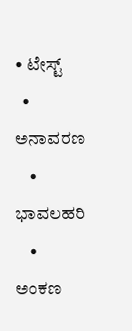• ಟೇಸ್ಟ್
  • ಅನಾವರಣ
    • ಭಾವಲಹರಿ
    • ಅಂಕಣ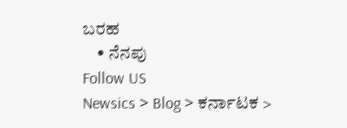ಬರಹ
    • ನೆನಪು
Follow US
Newsics > Blog > ಕರ್ನಾಟಕ >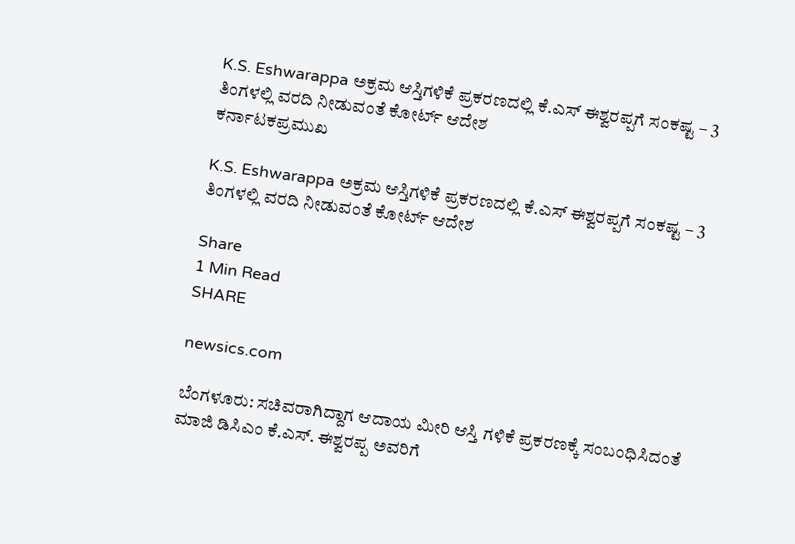K.S. Eshwarappa ಅಕ್ರಮ ಆಸ್ತಿಗಳಿಕೆ ಪ್ರಕರಣದಲ್ಲಿ ಕೆ.ಎಸ್ ಈಶ್ವರಪ್ಪಗೆ ಸಂಕಷ್ಟ – 3 ತಿಂಗಳಲ್ಲಿ ವರದಿ ನೀಡುವಂತೆ ಕೋರ್ಟ್ ಆದೇಶ
ಕರ್ನಾಟಕಪ್ರಮುಖ

K.S. Eshwarappa ಅಕ್ರಮ ಆಸ್ತಿಗಳಿಕೆ ಪ್ರಕರಣದಲ್ಲಿ ಕೆ.ಎಸ್ ಈಶ್ವರಪ್ಪಗೆ ಸಂಕಷ್ಟ – 3 ತಿಂಗಳಲ್ಲಿ ವರದಿ ನೀಡುವಂತೆ ಕೋರ್ಟ್ ಆದೇಶ

Share
1 Min Read
SHARE

newsics.com

ಬೆಂಗಳೂರು: ಸಚಿವರಾಗಿದ್ದಾಗ ಆದಾಯ ಮೀರಿ ಆಸ್ತಿ ಗಳಿಕೆ ಪ್ರಕರಣಕ್ಕೆ ಸಂಬಂಧಿಸಿದಂತೆ ಮಾಜಿ ಡಿಸಿಎಂ ಕೆ.ಎಸ್. ಈಶ್ವರಪ್ಪ ಅವರಿಗೆ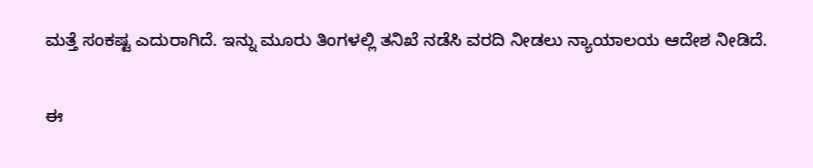ಮತ್ತೆ ಸಂಕಷ್ಟ ಎದುರಾಗಿದೆ. ಇನ್ನು ಮೂರು ತಿಂಗಳಲ್ಲಿ ತನಿಖೆ ನಡೆಸಿ ವರದಿ ನೀಡಲು ನ್ಯಾಯಾಲಯ ಆದೇಶ ನೀಡಿದೆ.

ಈ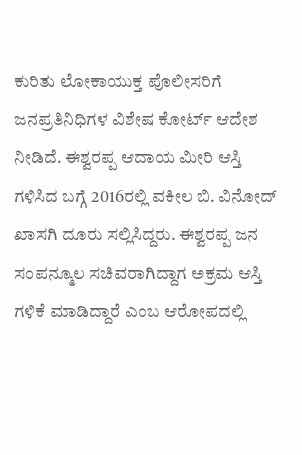ಕುರಿತು ಲೋಕಾಯುಕ್ತ ಪೊಲೀಸರಿಗೆ ಜನಪ್ರತಿನಿಧಿಗಳ ವಿಶೇಷ ಕೋರ್ಟ್ ಆದೇಶ ನೀಡಿದೆ. ಈಶ್ವರಪ್ಪ ಆದಾಯ ಮೀರಿ ಆಸ್ತಿ ಗಳಿಸಿದ ಬಗ್ಗೆ 2016ರಲ್ಲಿ ವಕೀಲ ಬಿ. ವಿನೋದ್ ಖಾಸಗಿ ದೂರು ಸಲ್ಲಿಸಿದ್ದರು. ಈಶ್ವರಪ್ಪ ಜನ ಸಂಪನ್ಮೂಲ ಸಚಿವರಾಗಿದ್ದಾಗ ಅಕ್ರಮ ಆಸ್ತಿ ಗಳಿಕೆ ಮಾಡಿದ್ದಾರೆ ಎಂಬ ಆರೋಪದಲ್ಲಿ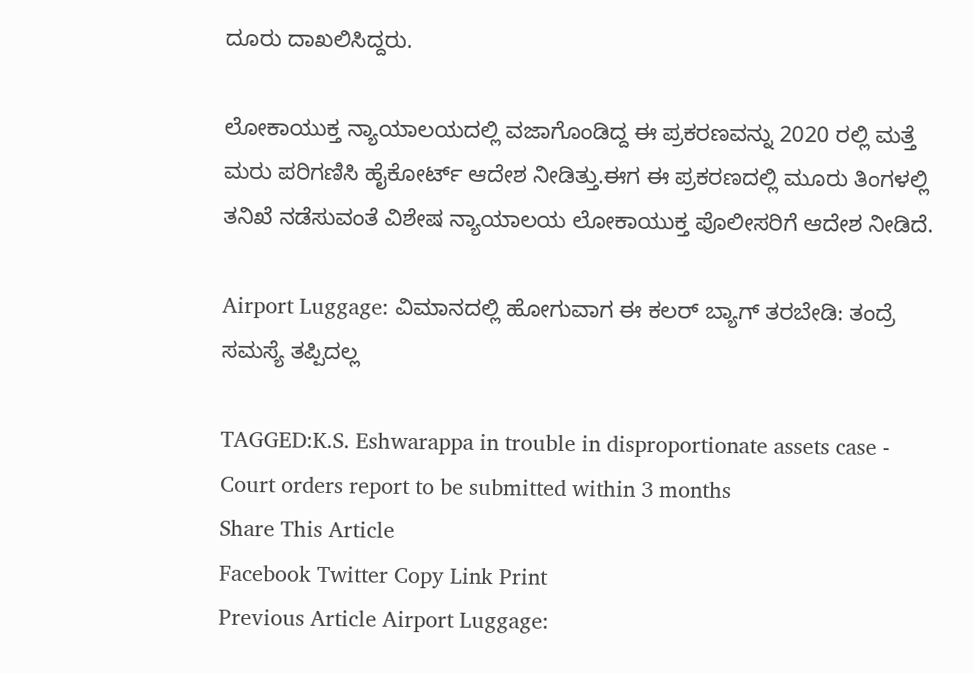ದೂರು ದಾಖಲಿಸಿದ್ದರು.

ಲೋಕಾಯುಕ್ತ ನ್ಯಾಯಾಲಯದಲ್ಲಿ ವಜಾಗೊಂಡಿದ್ದ ಈ ಪ್ರಕರಣವನ್ನು 2020 ರಲ್ಲಿ ಮತ್ತೆ ಮರು ಪರಿಗಣಿಸಿ ಹೈಕೋರ್ಟ್‌ ಆದೇಶ ನೀಡಿತ್ತು.ಈಗ ಈ ಪ್ರಕರಣದಲ್ಲಿ ಮೂರು ತಿಂಗಳಲ್ಲಿ ತನಿಖೆ ನಡೆಸುವಂತೆ ವಿಶೇಷ ನ್ಯಾಯಾಲಯ ಲೋಕಾಯುಕ್ತ ಪೊಲೀಸರಿಗೆ ಆದೇಶ ನೀಡಿದೆ.

Airport Luggage: ವಿಮಾನದಲ್ಲಿ ಹೋಗುವಾಗ ಈ ಕಲರ್ ಬ್ಯಾಗ್ ತರಬೇಡಿ: ತಂದ್ರೆ ಸಮಸ್ಯೆ ತಪ್ಪಿದಲ್ಲ

TAGGED:K.S. Eshwarappa in trouble in disproportionate assets case - Court orders report to be submitted within 3 months
Share This Article
Facebook Twitter Copy Link Print
Previous Article Airport Luggage: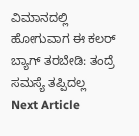ವಿಮಾನದಲ್ಲಿ ಹೋಗುವಾಗ ಈ ಕಲರ್ ಬ್ಯಾಗ್ ತರಬೇಡಿ: ತಂದ್ರೆ ಸಮಸ್ಯೆ ತಪ್ಪಿದಲ್ಲ
Next Article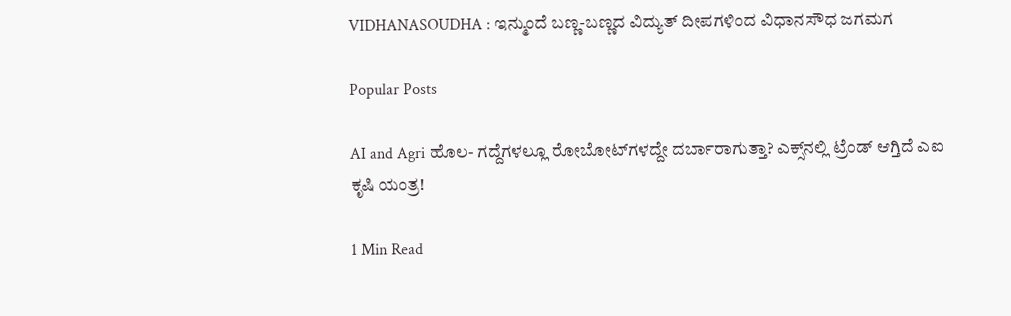VIDHANASOUDHA : ಇನ್ಮುಂದೆ ಬಣ್ಣ-ಬಣ್ಣದ ವಿದ್ಯುತ್ ದೀಪಗಳಿಂದ ವಿಧಾನಸೌಧ ಜಗಮಗ

Popular Posts

AI and Agri ಹೊಲ- ಗದ್ದೆಗಳಲ್ಲೂ ರೋಬೋಟ್‌ಗಳದ್ದೇ ದರ್ಬಾರಾಗುತ್ತಾ? ಎಕ್ಸ್‌ನಲ್ಲಿ ಟ್ರೆಂಡ್ ಆಗ್ತಿದೆ ಎಐ ಕೃಷಿ ಯಂತ್ರ!

1 Min Read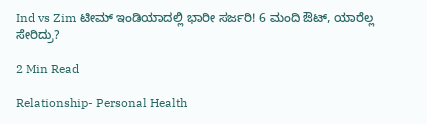Ind vs Zim ಟೀಮ್ ಇಂಡಿಯಾದಲ್ಲಿ ಭಾರೀ ಸರ್ಜರಿ! 6 ಮಂದಿ ಔಟ್‌, ಯಾರೆಲ್ಲ ಸೇರಿದ್ರು?

2 Min Read

Relationship- Personal Health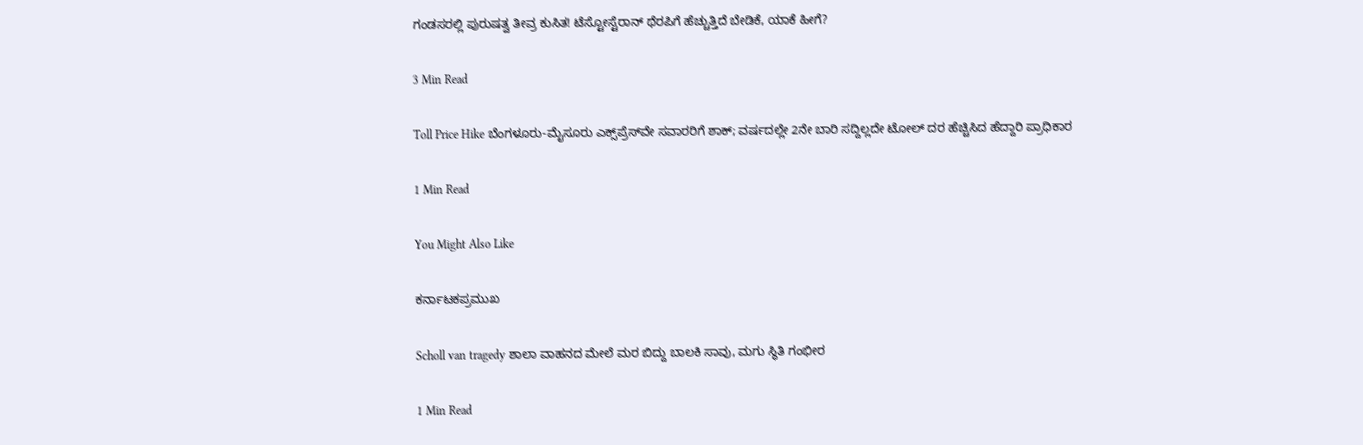ಗಂಡಸರಲ್ಲಿ ಪುರುಷತ್ವ ತೀವ್ರ ಕುಸಿತ! ಟೆಸ್ಟೋಸ್ಟೆರಾನ್ ಥೆರಪಿಗೆ ಹೆಚ್ಚುತ್ತಿದೆ ಬೇಡಿಕೆ, ಯಾಕೆ ಹೀಗೆ?

3 Min Read

Toll Price Hike ಬೆಂಗಳೂರು-ಮೈಸೂರು ಎಕ್ಸ್‌ಪ್ರೆಸ್‌ವೇ ಸವಾರರಿಗೆ ಶಾಕ್; ವರ್ಷದಲ್ಲೇ 2ನೇ ಬಾರಿ ಸದ್ದಿಲ್ಲದೇ ಟೋಲ್ ದರ ಹೆಚ್ಚಿಸಿದ ಹೆದ್ದಾರಿ ಪ್ರಾಧಿಕಾರ

1 Min Read

You Might Also Like

ಕರ್ನಾಟಕಪ್ರಮುಖ

Scholl van tragedy ಶಾಲಾ ವಾಹನದ ಮೇಲೆ ಮರ ಬಿದ್ದು ಬಾಲಕಿ ಸಾವು, ಮಗು ಸ್ಥಿತಿ‌ ಗಂಭೀರ

1 Min Read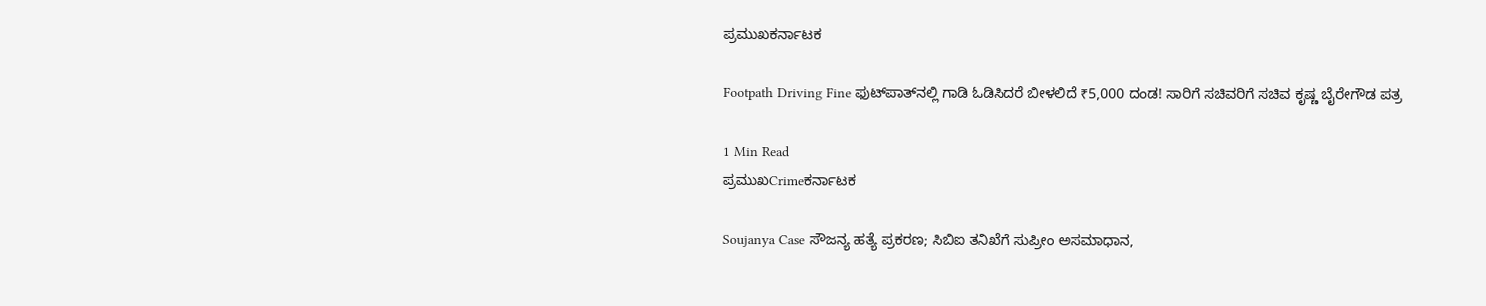ಪ್ರಮುಖಕರ್ನಾಟಕ

Footpath Driving Fine ಫುಟ್‌ಪಾತ್‌ನಲ್ಲಿ ಗಾಡಿ ಓಡಿಸಿದರೆ ಬೀಳಲಿದೆ ₹5,000 ದಂಡ! ಸಾರಿಗೆ ಸಚಿವರಿಗೆ ಸಚಿವ ಕೃಷ್ಣ ಬೈರೇಗೌಡ ಪತ್ರ

1 Min Read
ಪ್ರಮುಖCrimeಕರ್ನಾಟಕ

Soujanya Case ಸೌಜನ್ಯ ಹತ್ಯೆ ಪ್ರಕರಣ; ಸಿಬಿಐ ತನಿಖೆಗೆ ಸುಪ್ರೀಂ ಅಸಮಾಧಾನ,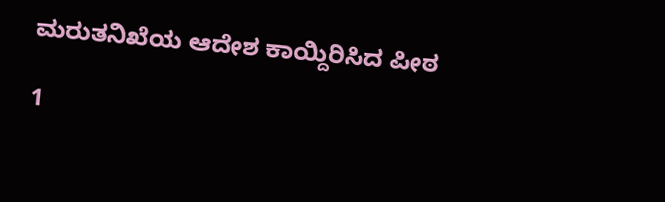ಮರುತನಿಖೆಯ ಆದೇಶ ಕಾಯ್ದಿರಿಸಿದ ಪೀಠ

1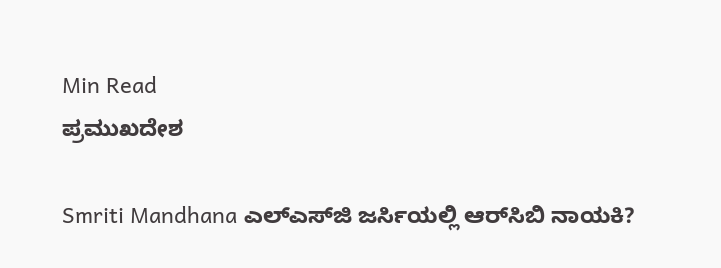Min Read
ಪ್ರಮುಖದೇಶ

Smriti Mandhana ಎಲ್‌ಎಸ್‌ಜಿ ಜರ್ಸಿಯಲ್ಲಿ ಆರ್‌ಸಿಬಿ ನಾಯಕಿ?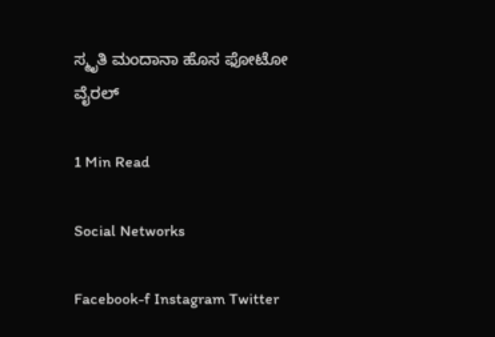ಸ್ಮೃತಿ ಮಂದಾನಾ ಹೊಸ ಫೋಟೋ ವೈರಲ್‌

1 Min Read

Social Networks

Facebook-f Instagram Twitter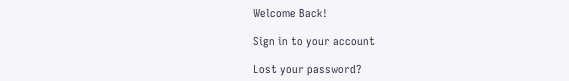Welcome Back!

Sign in to your account

Lost your password?